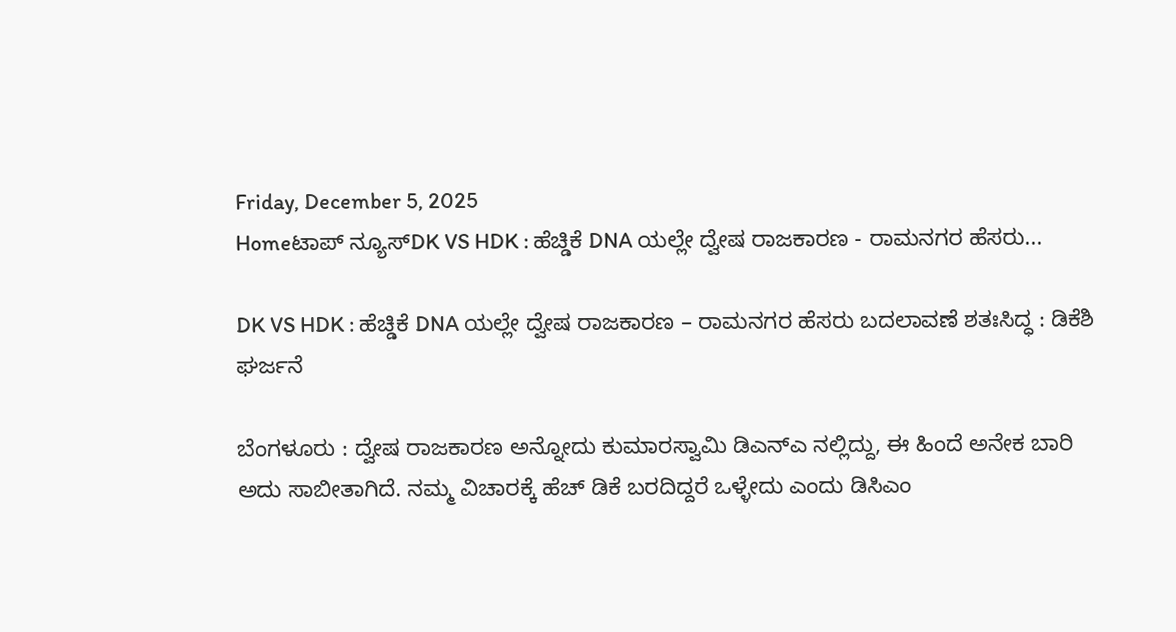Friday, December 5, 2025
Homeಟಾಪ್ ನ್ಯೂಸ್DK VS HDK : ಹೆಚ್ಡಿಕೆ DNA ಯಲ್ಲೇ ದ್ವೇಷ ರಾಜಕಾರಣ - ರಾಮನಗರ ಹೆಸರು...

DK VS HDK : ಹೆಚ್ಡಿಕೆ DNA ಯಲ್ಲೇ ದ್ವೇಷ ರಾಜಕಾರಣ – ರಾಮನಗರ ಹೆಸರು ಬದಲಾವಣೆ ಶತಃಸಿದ್ಧ : ಡಿಕೆಶಿ ಘರ್ಜನೆ

ಬೆಂಗಳೂರು : ದ್ವೇಷ ರಾಜಕಾರಣ ಅನ್ನೋದು ಕುಮಾರಸ್ವಾಮಿ ಡಿಎನ್ಎ ನಲ್ಲಿದ್ದು, ಈ ಹಿಂದೆ ಅನೇಕ ಬಾರಿ ಅದು ಸಾಬೀತಾಗಿದೆ. ನಮ್ಮ ವಿಚಾರಕ್ಕೆ ಹೆಚ್ ಡಿಕೆ ಬರದಿದ್ದರೆ ಒಳ್ಳೇದು ಎಂದು ಡಿಸಿಎಂ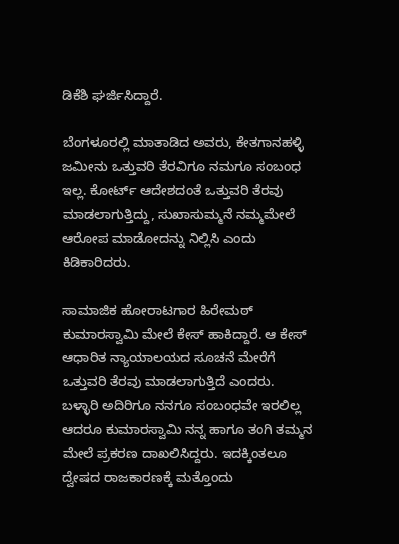ಡಿಕೆಶಿ ಘರ್ಜಿಸಿದ್ದಾರೆ.

ಬೆಂಗಳೂರಲ್ಲಿ ಮಾತಾಡಿದ ಅವರು, ಕೇತಗಾನಹಳ್ಳಿ ಜಮೀನು ಒತ್ತುವರಿ ತೆರವಿಗೂ ನಮಗೂ ಸಂಬಂಧ ಇಲ್ಲ. ಕೋರ್ಟ್ ಆದೇಶದಂತೆ ಒತ್ತುವರಿ ತೆರವು ಮಾಡಲಾಗುತ್ತಿದ್ದು, ಸುಖಾಸುಮ್ಮನೆ ನಮ್ಮಮೇಲೆ ಆರೋಪ ಮಾಡೋದನ್ನು ನಿಲ್ಲಿಸಿ ಎಂದು ಕಿಡಿಕಾರಿದರು.

ಸಾಮಾಜಿಕ ಹೋರಾಟಗಾರ ಹಿರೇಮಠ್ ಕುಮಾರಸ್ವಾಮಿ ಮೇಲೆ ಕೇಸ್ ಹಾಕಿದ್ದಾರೆ. ಆ ಕೇಸ್ ಆಧಾರಿತ ನ್ಯಾಯಾಲಯದ ಸೂಚನೆ ಮೇರೆಗೆ ಒತ್ತುವರಿ ತೆರವು ಮಾಡಲಾಗುತ್ತಿದೆ ಎಂದರು.
ಬಳ್ಳಾರಿ ಅದಿರಿಗೂ ನನಗೂ ಸಂಬಂಧವೇ ಇರಲಿಲ್ಲ ಆದರೂ ಕುಮಾರಸ್ವಾಮಿ ನನ್ನ ಹಾಗೂ ತಂಗಿ ತಮ್ಮನ ಮೇಲೆ ಪ್ರಕರಣ ದಾಖಲಿಸಿದ್ದರು. ಇದಕ್ಕಿಂತಲೂ ದ್ವೇಷದ ರಾಜಕಾರಣಕ್ಕೆ ಮತ್ತೊಂದು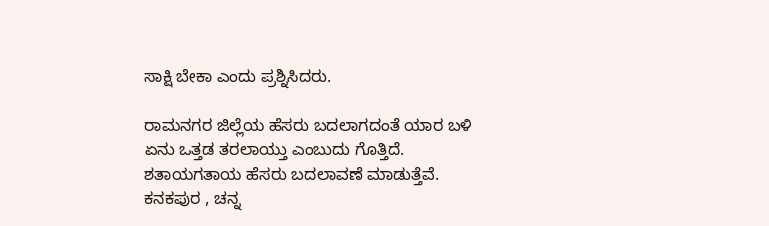ಸಾಕ್ಷಿ ಬೇಕಾ ಎಂದು ಪ್ರಶ್ನಿಸಿದರು.

ರಾಮನಗರ ಜಿಲ್ಲೆಯ ಹೆಸರು ಬದಲಾಗದಂತೆ ಯಾರ ಬಳಿ ಏನು ಒತ್ತಡ ತರಲಾಯ್ತು ಎಂಬುದು ಗೊತ್ತಿದೆ. ಶತಾಯಗತಾಯ ಹೆಸರು ಬದಲಾವಣೆ ಮಾಡುತ್ತೆವೆ. ಕನಕಪುರ , ಚನ್ನ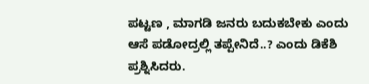ಪಟ್ಟಣ , ಮಾಗಡಿ ಜನರು ಬದುಕಬೇಕು ಎಂದು ಆಸೆ ಪಡೋದ್ರಲ್ಲಿ ತಪ್ಪೇನಿದೆ..? ಎಂದು ಡಿಕೆಶಿ ಪ್ರಶ್ನಿಸಿದರು.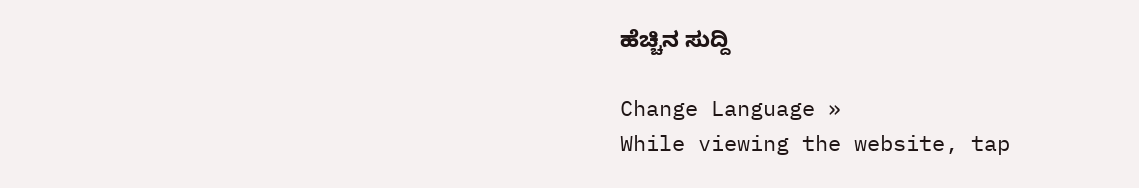ಹೆಚ್ಚಿನ ಸುದ್ದಿ

Change Language »
While viewing the website, tap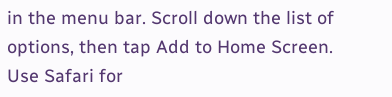in the menu bar. Scroll down the list of options, then tap Add to Home Screen.
Use Safari for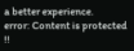a better experience.
error: Content is protected !!